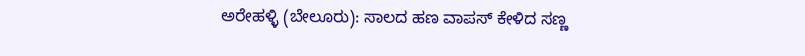ಅರೇಹಳ್ಳಿ (ಬೇಲೂರು): ಸಾಲದ ಹಣ ವಾಪಸ್ ಕೇಳಿದ ಸಣ್ಣ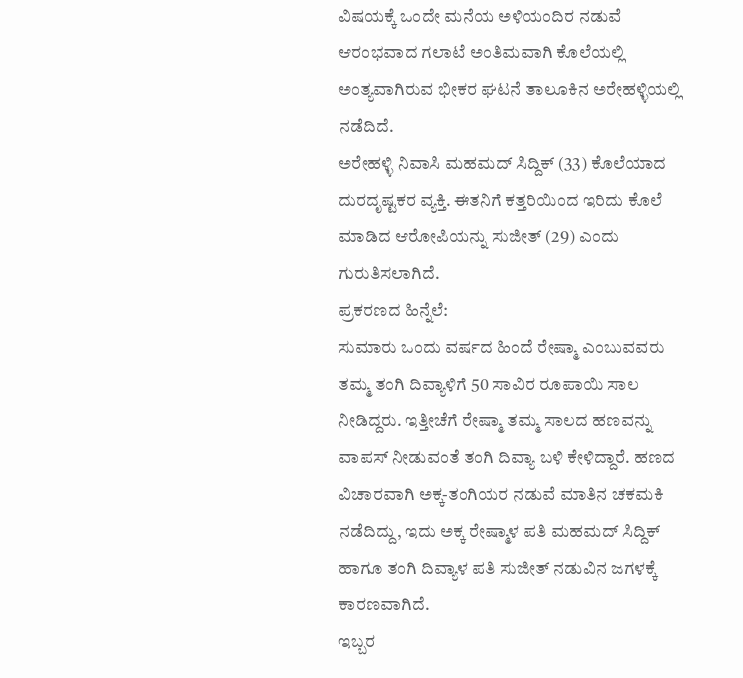ವಿಷಯಕ್ಕೆ ಒಂದೇ ಮನೆಯ ಅಳಿಯಂದಿರ ನಡುವೆ ಆರಂಭವಾದ ಗಲಾಟೆ ಅಂತಿಮವಾಗಿ ಕೊಲೆಯಲ್ಲಿ ಅಂತ್ಯವಾಗಿರುವ ಭೀಕರ ಘಟನೆ ತಾಲೂಕಿನ ಅರೇಹಳ್ಳಿಯಲ್ಲಿ ನಡೆದಿದೆ.
ಅರೇಹಳ್ಳಿ ನಿವಾಸಿ ಮಹಮದ್ ಸಿದ್ದಿಕ್ (33) ಕೊಲೆಯಾದ ದುರದೃಷ್ಟಕರ ವ್ಯಕ್ತಿ. ಈತನಿಗೆ ಕತ್ತರಿಯಿಂದ ಇರಿದು ಕೊಲೆ ಮಾಡಿದ ಆರೋಪಿಯನ್ನು ಸುಜೀತ್ (29) ಎಂದು ಗುರುತಿಸಲಾಗಿದೆ.
ಪ್ರಕರಣದ ಹಿನ್ನೆಲೆ:
ಸುಮಾರು ಒಂದು ವರ್ಷದ ಹಿಂದೆ ರೇಷ್ಮಾ ಎಂಬುವವರು ತಮ್ಮ ತಂಗಿ ದಿವ್ಯಾಳಿಗೆ 50 ಸಾವಿರ ರೂಪಾಯಿ ಸಾಲ ನೀಡಿದ್ದರು. ಇತ್ತೀಚೆಗೆ ರೇಷ್ಮಾ ತಮ್ಮ ಸಾಲದ ಹಣವನ್ನು ವಾಪಸ್ ನೀಡುವಂತೆ ತಂಗಿ ದಿವ್ಯಾ ಬಳಿ ಕೇಳಿದ್ದಾರೆ. ಹಣದ ವಿಚಾರವಾಗಿ ಅಕ್ಕ-ತಂಗಿಯರ ನಡುವೆ ಮಾತಿನ ಚಕಮಕಿ ನಡೆದಿದ್ದು, ಇದು ಅಕ್ಕ ರೇಷ್ಮಾಳ ಪತಿ ಮಹಮದ್ ಸಿದ್ದಿಕ್ ಹಾಗೂ ತಂಗಿ ದಿವ್ಯಾಳ ಪತಿ ಸುಜೀತ್ ನಡುವಿನ ಜಗಳಕ್ಕೆ ಕಾರಣವಾಗಿದೆ.
ಇಬ್ಬರ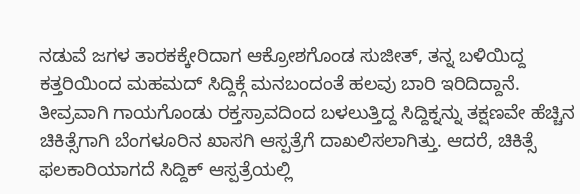ನಡುವೆ ಜಗಳ ತಾರಕಕ್ಕೇರಿದಾಗ ಆಕ್ರೋಶಗೊಂಡ ಸುಜೀತ್, ತನ್ನ ಬಳಿಯಿದ್ದ ಕತ್ತರಿಯಿಂದ ಮಹಮದ್ ಸಿದ್ದಿಕ್ಗೆ ಮನಬಂದಂತೆ ಹಲವು ಬಾರಿ ಇರಿದಿದ್ದಾನೆ. ತೀವ್ರವಾಗಿ ಗಾಯಗೊಂಡು ರಕ್ತಸ್ರಾವದಿಂದ ಬಳಲುತ್ತಿದ್ದ ಸಿದ್ದಿಕ್ನನ್ನು ತಕ್ಷಣವೇ ಹೆಚ್ಚಿನ ಚಿಕಿತ್ಸೆಗಾಗಿ ಬೆಂಗಳೂರಿನ ಖಾಸಗಿ ಆಸ್ಪತ್ರೆಗೆ ದಾಖಲಿಸಲಾಗಿತ್ತು. ಆದರೆ, ಚಿಕಿತ್ಸೆ ಫಲಕಾರಿಯಾಗದೆ ಸಿದ್ದಿಕ್ ಆಸ್ಪತ್ರೆಯಲ್ಲಿ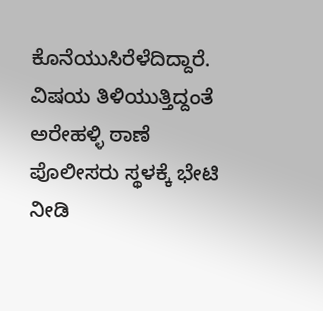ಕೊನೆಯುಸಿರೆಳೆದಿದ್ದಾರೆ.
ವಿಷಯ ತಿಳಿಯುತ್ತಿದ್ದಂತೆ ಅರೇಹಳ್ಳಿ ಠಾಣೆ ಪೊಲೀಸರು ಸ್ಥಳಕ್ಕೆ ಭೇಟಿ ನೀಡಿ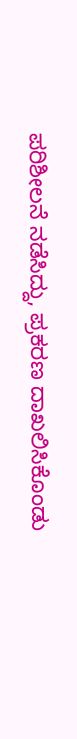ಪರಿಶೀಲನೆ ನಡೆಸಿದ್ದು, ಪ್ರಕರಣ ದಾಖಲಿಸಿಕೊಂಡು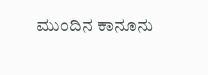ಮುಂದಿನ ಕಾನೂನು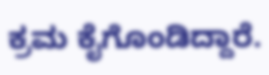ಕ್ರಮ ಕೈಗೊಂಡಿದ್ದಾರೆ.